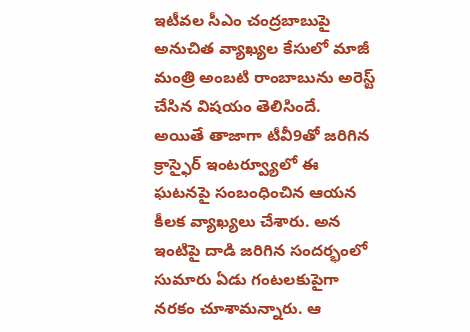ఇటీవల సీఎం చంద్రబాబుపై అనుచిత వ్యాఖ్యల కేసులో మాజీ మంత్రి అంబటి రాంబాబును అరెస్ట్ చేసిన విషయం తెలిసిందే. అయితే తాజాగా టీవీ9తో జరిగిన క్రాస్ఫైర్ ఇంటర్వ్యూలో ఈ ఘటనపై సంబంధించిన ఆయన కీలక వ్యాఖ్యలు చేశారు. అన ఇంటిపై దాడి జరిగిన సందర్భంలో సుమారు ఏడు గంటలకుపైగా నరకం చూశామన్నారు. ఆ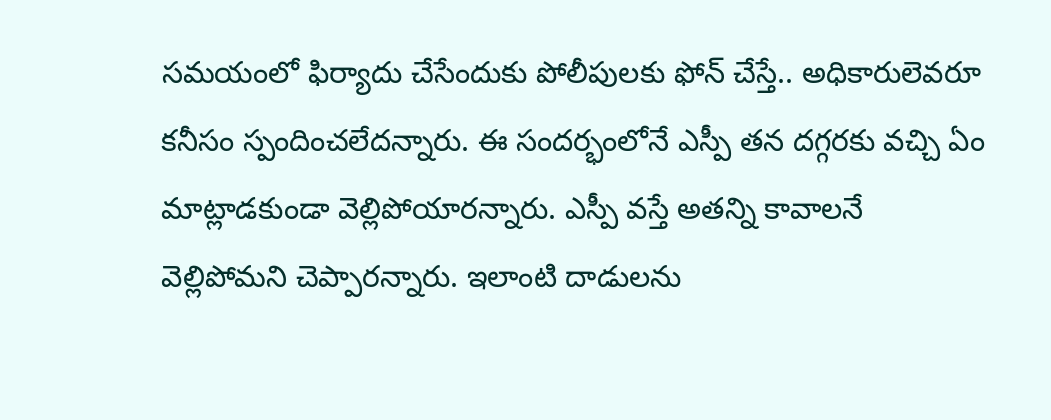సమయంలో ఫిర్యాదు చేసేందుకు పోలీపులకు ఫోన్ చేస్తే.. అధికారులెవరూ కనీసం స్పందించలేదన్నారు. ఈ సందర్భంలోనే ఎస్పీ తన దగ్గరకు వచ్చి ఏం మాట్లాడకుండా వెల్లిపోయారన్నారు. ఎస్పీ వస్తే అతన్ని కావాలనే వెల్లిపోమని చెప్పారన్నారు. ఇలాంటి దాడులను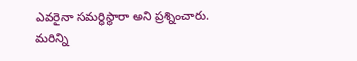ఎవరైనా సమర్ధిస్థారా అని ప్రశ్నించారు.
మరిన్ని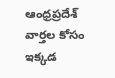ఆంధ్రప్రదేశ్ వార్తల కోసం ఇక్కడ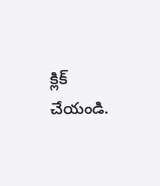క్లిక్ చేయండి.